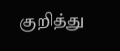குறித்து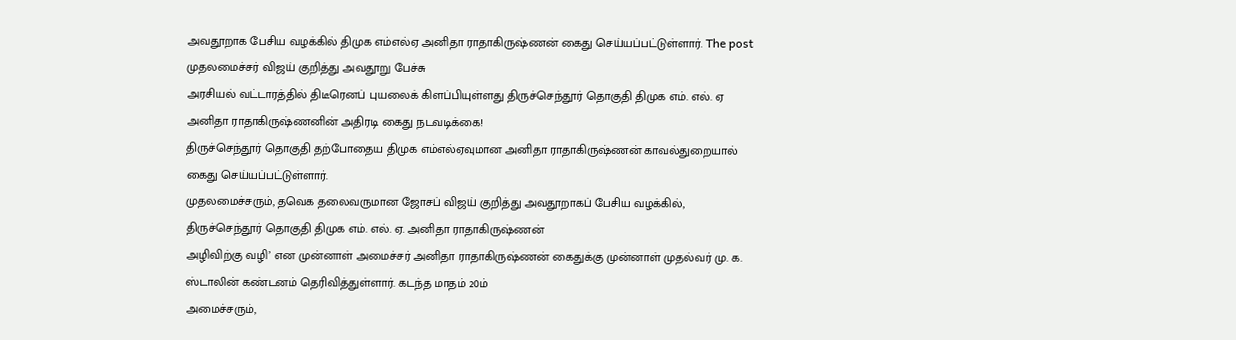அவதூறாக பேசிய வழக்கில் திமுக எம்எல்ஏ அனிதா ராதாகிருஷ்ணன் கைது செய்யப்பட்டுள்ளார். The post முதலமைச்சர் விஜய் குறித்து அவதூறு பேச்சு
அரசியல் வட்டாரத்தில் திடீரெனப் புயலைக் கிளப்பியுள்ளது திருச்செந்தூர் தொகுதி திமுக எம். எல். ஏ அனிதா ராதாகிருஷ்ணனின் அதிரடி கைது நடவடிக்கை!
திருச்செந்தூர் தொகுதி தற்போதைய திமுக எம்எல்ஏவுமான அனிதா ராதாகிருஷ்ணன் காவல்துறையால் கைது செய்யப்பட்டுள்ளார்.
முதலமைச்சரும், தவெக தலைவருமான ஜோசப் விஜய் குறித்து அவதூறாகப் பேசிய வழக்கில், திருச்செந்தூர் தொகுதி திமுக எம். எல். ஏ. அனிதா ராதாகிருஷ்ணன்
அழிவிற்கு வழி’ என முன்னாள் அமைச்சர் அனிதா ராதாகிருஷ்ணன் கைதுக்கு முன்னாள் முதல்வர் மு. க. ஸ்டாலின் கண்டனம் தெரிவித்துள்ளார். கடந்த மாதம் 20ம்
அமைச்சரும்,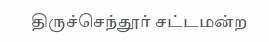திருச்செந்தூர் சட்டமன்ற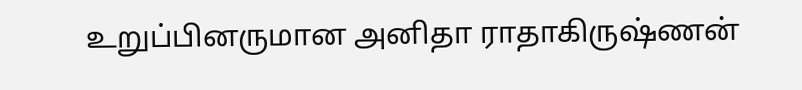உறுப்பினருமான அனிதா ராதாகிருஷ்ணன்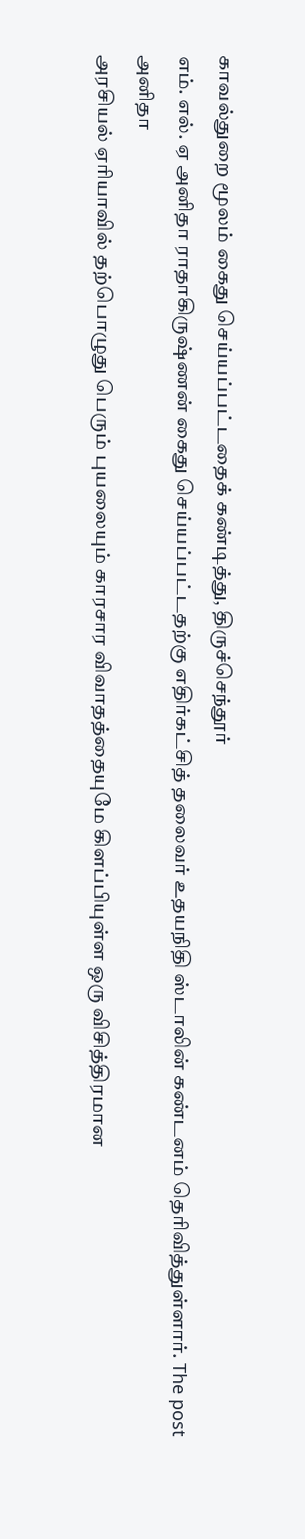காவல்துறை மூலம் கைது செய்யப்பட்டதைக் கண்டித்து, திருச்செந்தூர்
எம். எல். ஏ அனிதா ராதாகிருஷ்ணன் கைது செய்யப்பட்டதற்கு எதிர்கட்சித் தலைவர் உதயநிதி ஸ்டாலின் கண்டனம் தெரிவித்துள்ளார். The post அனிதா
அரசியல் ஏரியாவில் தற்பொழுது பெரும் புயலையும் காரசார விவாதத்தையுமே கிளப்பியுள்ள ஒரு விசித்திரமான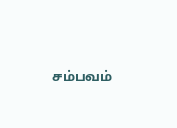சம்பவம்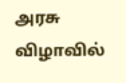அரசு விழாவில்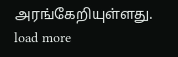அரங்கேறியுள்ளது.
load more